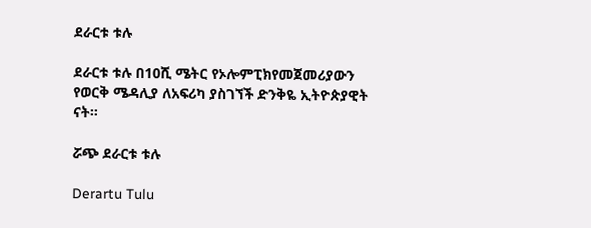ደራርቱ ቱሉ

ደራርቱ ቱሉ በ10ሺ ሜትር የኦሎምፒክየመጀመሪያውን የወርቅ ሜዳሊያ ለአፍሪካ ያስገኘች ድንቅዬ ኢትዮጵያዊት ናት።

ሯጭ ደራርቱ ቱሉ

Derartu Tulu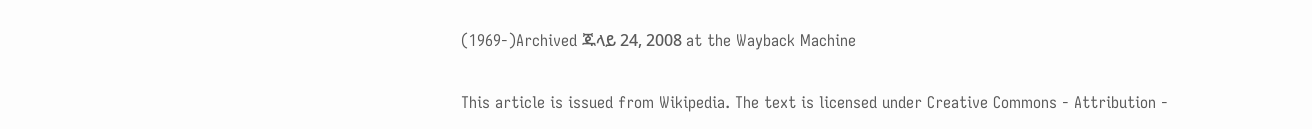(1969-)Archived ጁላይ 24, 2008 at the Wayback Machine

This article is issued from Wikipedia. The text is licensed under Creative Commons - Attribution -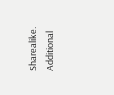Sharealike. Additional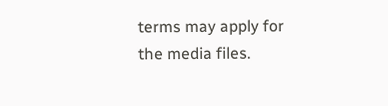terms may apply for the media files.